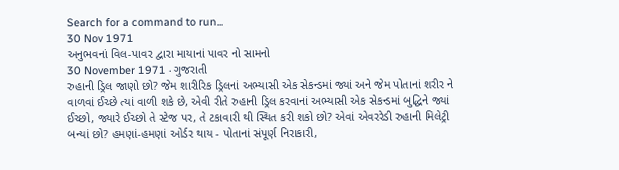Search for a command to run...
30 Nov 1971
અનુભવનાં વિલ-પાવર દ્વારા માયાનાં પાવર નો સામનો
30 November 1971 · ગુજરાતી
રુહાની ડ્રિલ જાણો છો? જેમ શારીરિક ડ્રિલનાં અભ્યાસી એક સેકન્ડમાં જ્યાં અને જેમ પોતાનાં શરીર ને વાળવાં ઈચ્છે ત્યાં વાળી શકે છે, એવી રીતે રુહાની ડ્રિલ કરવાનાં અભ્યાસી એક સેકન્ડમાં બુદ્ધિને જ્યાં ઈચ્છો, જ્યારે ઈચ્છો તે સ્ટેજ પર, તે ટકાવારી થી સ્થિત કરી શકો છો? એવાં એવરરેડી રુહાની મિલેટ્રી બન્યાં છો? હમણાં-હમણાં ઓર્ડર થાય - પોતાનાં સંપૂર્ણ નિરાકારી,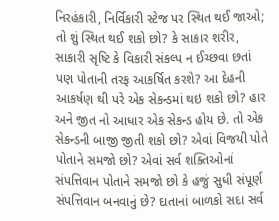નિરહંકારી, નિર્વિકારી સ્ટેજ પર સ્થિત થઈ જાઓ; તો શું સ્થિત થઈ શકો છો? કે સાકાર શરીર, સાકારી સૃષ્ટિ કે વિકારી સંકલ્પ ન ઈચ્છવા છતાં પણ પોતાની તરફ આકર્ષિત કરશે? આ દેહની આકર્ષણ થી પરે એક સેકન્ડમાં થઇ શકો છો? હાર અને જીત નો આધાર એક સેકન્ડ હોય છે. તો એક સેકન્ડની બાજી જીતી શકો છો? એવાં વિજયી પોતે પોતાને સમજો છો? એવાં સર્વ શક્તિઓનાં સંપત્તિવાન પોતાને સમજો છો કે હજું સુધી સંપૂર્ણ સંપત્તિવાન બનવાનું છે? દાતાનાં બાળકો સદા સર્વ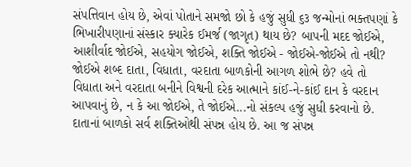સંપત્તિવાન હોય છે, એવાં પોતાને સમજો છો કે હજું સુધી ૬૩ જન્મોનાં ભક્તપણાં કે ભિખારીપણાનાં સંસ્કાર ક્યારેક ઈમર્જ (જાગૃત) થાય છે? બાપની મદદ જોઈએ, આશીર્વાદ જોઈએ, સહયોગ જોઈએ, શક્તિ જોઈએ - જોઈએ-જોઈએ તો નથી? જોઈએ શબ્દ દાતા, વિધાતા, વરદાતા બાળકોની આગળ શોભે છે? હવે તો વિધાતા અને વરદાતા બનીને વિશ્વની દરેક આત્માને કાંઈ-ને-કાંઈ દાન કે વરદાન આપવાનું છે, ન કે આ જોઈએ, તે જોઈએ...નો સંકલ્પ હજું સુધી કરવાનો છે. દાતાનાં બાળકો સર્વ શક્તિઓથી સંપન્ન હોય છે. આ જ સંપન્ન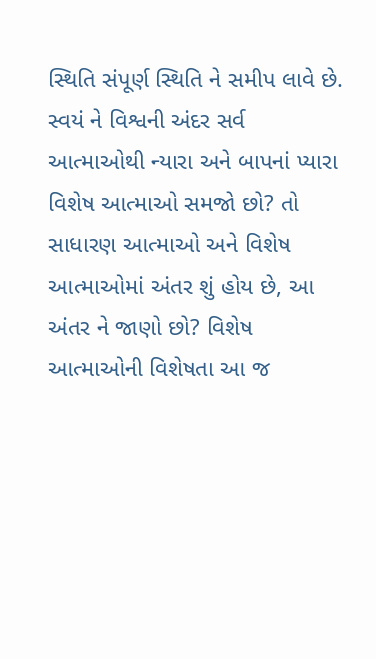સ્થિતિ સંપૂર્ણ સ્થિતિ ને સમીપ લાવે છે. સ્વયં ને વિશ્વની અંદર સર્વ આત્માઓથી ન્યારા અને બાપનાં પ્યારા વિશેષ આત્માઓ સમજો છો? તો સાધારણ આત્માઓ અને વિશેષ આત્માઓમાં અંતર શું હોય છે, આ અંતર ને જાણો છો? વિશેષ આત્માઓની વિશેષતા આ જ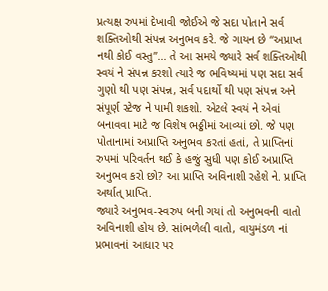પ્રત્યક્ષ રુપમાં દેખાવી જોઈએ જે સદા પોતાને સર્વ શક્તિઓથી સંપન્ન અનુભવ કરે. જે ગાયન છે “અપ્રાપ્ત નથી કોઈ વસ્તુ”... તે આ સમયે જ્યારે સર્વ શક્તિઓથી સ્વયં ને સંપન્ન કરશો ત્યારે જ ભવિષ્યમાં પણ સદા સર્વ ગુણો થી પણ સંપન્ન, સર્વ પદાર્થો થી પણ સંપન્ન અને સંપૂર્ણ સ્ટેજ ને પામી શકશો. એટલે સ્વયં ને એવાં બનાવવા માટે જ વિશેષ ભઠ્ઠીમાં આવ્યાં છો. જે પણ પોતાનામાં અપ્રાપ્તિ અનુભવ કરતાં હતાં, તે પ્રાપ્તિનાં રુપમાં પરિવર્તન થઈ કે હજું સુધી પણ કોઈ અપ્રાપ્તિ અનુભવ કરો છો? આ પ્રાપ્તિ અવિનાશી રહેશે ને. પ્રાપ્તિ અર્થાત્ પ્રાપ્તિ.
જ્યારે અનુભવ-સ્વરુપ બની ગયાં તો અનુભવની વાતો અવિનાશી હોય છે. સાંભળેલી વાતો, વાયુમંડળ નાં પ્રભાવનાં આધાર પર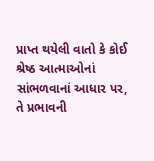પ્રાપ્ત થયેલી વાતો કે કોઈ શ્રેષ્ઠ આત્માઓનાં સાંભળવાનાં આધાર પર, તે પ્રભાવની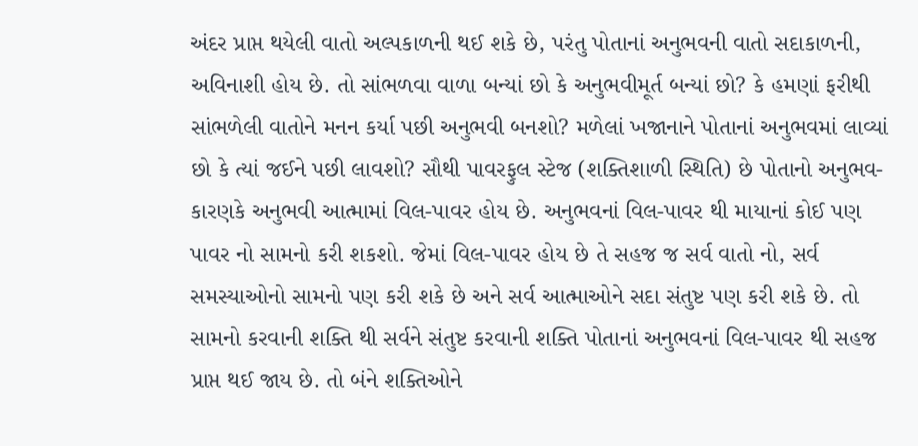અંદર પ્રાપ્ત થયેલી વાતો અલ્પકાળની થઈ શકે છે, પરંતુ પોતાનાં અનુભવની વાતો સદાકાળની, અવિનાશી હોય છે. તો સાંભળવા વાળા બન્યાં છો કે અનુભવીમૂર્ત બન્યાં છો? કે હમણાં ફરીથી સાંભળેલી વાતોને મનન કર્યા પછી અનુભવી બનશો? મળેલાં ખજાનાને પોતાનાં અનુભવમાં લાવ્યાં છો કે ત્યાં જઈને પછી લાવશો? સૌથી પાવરફુલ સ્ટેજ (શક્તિશાળી સ્થિતિ) છે પોતાનો અનુભવ-કારણકે અનુભવી આત્મામાં વિલ-પાવર હોય છે. અનુભવનાં વિલ-પાવર થી માયાનાં કોઈ પણ પાવર નો સામનો કરી શકશો. જેમાં વિલ-પાવર હોય છે તે સહજ જ સર્વ વાતો નો, સર્વ સમસ્યાઓનો સામનો પણ કરી શકે છે અને સર્વ આત્માઓને સદા સંતુષ્ટ પણ કરી શકે છે. તો સામનો કરવાની શક્તિ થી સર્વને સંતુષ્ટ કરવાની શક્તિ પોતાનાં અનુભવનાં વિલ-પાવર થી સહજ પ્રાપ્ત થઈ જાય છે. તો બંને શક્તિઓને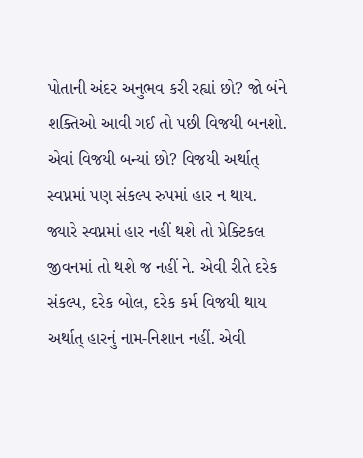પોતાની અંદર અનુભવ કરી રહ્યાં છો? જો બંને શક્તિઓ આવી ગઈ તો પછી વિજયી બનશો. એવાં વિજયી બન્યાં છો? વિજયી અર્થાત્ સ્વપ્નમાં પણ સંકલ્પ રુપમાં હાર ન થાય. જ્યારે સ્વપ્નમાં હાર નહીં થશે તો પ્રેક્ટિકલ જીવનમાં તો થશે જ નહીં ને. એવી રીતે દરેક સંકલ્પ, દરેક બોલ, દરેક કર્મ વિજયી થાય અર્થાત્ હારનું નામ-નિશાન નહીં. એવી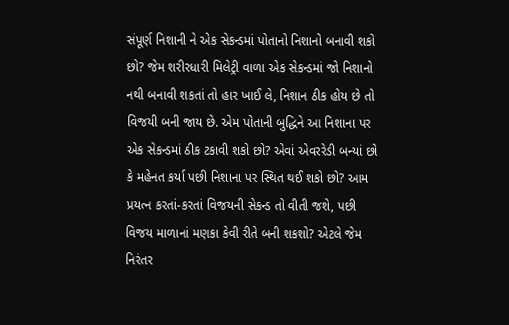સંપૂર્ણ નિશાની ને એક સેકન્ડમાં પોતાનો નિશાનો બનાવી શકો છો? જેમ શરીરધારી મિલેટ્રી વાળા એક સેકન્ડમાં જો નિશાનો નથી બનાવી શકતાં તો હાર ખાઈ લે, નિશાન ઠીક હોય છે તો વિજયી બની જાય છે. એમ પોતાની બુદ્ધિને આ નિશાના પર એક સેકન્ડમાં ઠીક ટકાવી શકો છો? એવાં એવરરેડી બન્યાં છો કે મહેનત કર્યા પછી નિશાના પર સ્થિત થઈ શકો છો? આમ પ્રયત્ન કરતાં-કરતાં વિજયની સેકન્ડ તો વીતી જશે, પછી વિજય માળાનાં મણકા કેવી રીતે બની શકશો? એટલે જેમ નિરંતર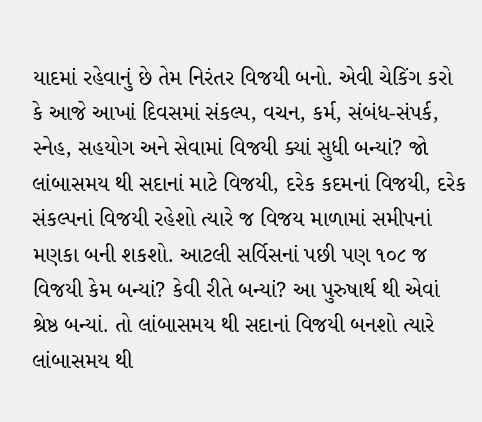યાદમાં રહેવાનું છે તેમ નિરંતર વિજયી બનો. એવી ચેકિંગ કરો કે આજે આખાં દિવસમાં સંકલ્પ, વચન, કર્મ, સંબંધ-સંપર્ક, સ્નેહ, સહયોગ અને સેવામાં વિજયી ક્યાં સુધી બન્યાં? જો લાંબાસમય થી સદાનાં માટે વિજયી, દરેક કદમનાં વિજયી, દરેક સંકલ્પનાં વિજયી રહેશો ત્યારે જ વિજય માળામાં સમીપનાં મણકા બની શકશો. આટલી સર્વિસનાં પછી પણ ૧૦૮ જ વિજયી કેમ બન્યાં? કેવી રીતે બન્યાં? આ પુરુષાર્થ થી એવાં શ્રેષ્ઠ બન્યાં. તો લાંબાસમય થી સદાનાં વિજયી બનશો ત્યારે લાંબાસમય થી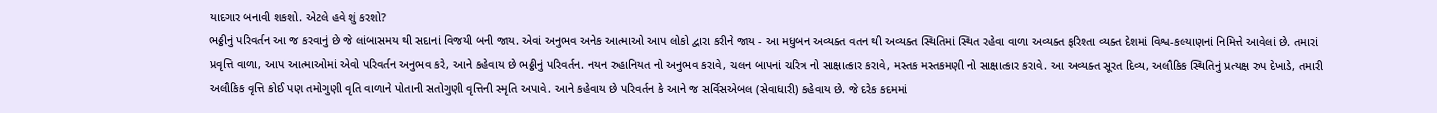યાદગાર બનાવી શકશો. એટલે હવે શું કરશો?
ભઠ્ઠીનું પરિવર્તન આ જ કરવાનું છે જે લાંબાસમય થી સદાનાં વિજયી બની જાય. એવાં અનુભવ અનેક આત્માઓ આપ લોકો દ્વારા કરીને જાય - આ મધુબન અવ્યક્ત વતન થી અવ્યક્ત સ્થિતિમાં સ્થિત રહેવા વાળા અવ્યક્ત ફરિશ્તા વ્યક્ત દેશમાં વિશ્વ-કલ્યાણનાં નિમિત્તે આવેલાં છે. તમારાં પ્રવૃત્તિ વાળા, આપ આત્માઓમાં એવો પરિવર્તન અનુભવ કરે, આને કહેવાય છે ભઠ્ઠીનું પરિવર્તન. નયન રુહાનિયત નો અનુભવ કરાવે, ચલન બાપનાં ચરિત્ર નો સાક્ષાત્કાર કરાવે, મસ્તક મસ્તકમણી નો સાક્ષાત્કાર કરાવે. આ અવ્યક્ત સૂરત દિવ્ય, અલૌકિક સ્થિતિનું પ્રત્યક્ષ રુપ દેખાડે, તમારી અલૌકિક વૃત્તિ કોઈ પણ તમોગુણી વૃતિ વાળાને પોતાની સતોગુણી વૃત્તિની સ્મૃતિ અપાવે. આને કહેવાય છે પરિવર્તન કે આને જ સર્વિસએબલ (સેવાધારી) કહેવાય છે. જે દરેક કદમમાં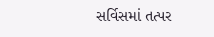સર્વિસમાં તત્પર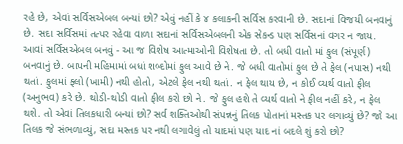રહે છે, એવાં સર્વિસએબલ બન્યાં છો? એવું નહીં કે ૪ કલાકની સર્વિસ કરવાની છે. સદાનાં વિજયી બનવાનું છે. સદા સર્વિસમાં તત્પર રહેવા વાળા સદાનાં સર્વિસએબલની એક સેકન્ડ પણ સર્વિસનાં વગર ન જાય. આવાં સર્વિસએબલ બનવું - આ જ વિશેષ આત્માઓની વિશેષતા છે. તો બધી વાતો માં ફુલ (સંપૂર્ણ) બનવાનું છે. બાપની મહિમામાં બધાં શબ્દોમાં ફુલ આવે છે ને. જે બધી વાતોમાં ફુલ છે તે ફેલ (નપાસ) નથી થતાં. ફુલમાં ફ્લો (ખામી) નથી હોતો, એટલે ફેલ નથી થતાં. ન ફેલ થાય છે, ન કોઈ વ્યર્થ વાતો ફીલ (અનુભવ) કરે છે. થોડી-થોડી વાતો ફીલ કરો છો ને. જે ફુલ હશે તે વ્યર્થ વાતો ને ફીલ નહીં કરે, ન ફેલ થશે. તો એવાં તિલકધારી બન્યાં છો? સર્વ શક્તિઓથી સંપન્નનું તિલક પોતાનાં મસ્તક પર લગાવ્યું છે? જો આ તિલક જે સંભળાવ્યું, સદા મસ્તક પર નથી લગાવેલું તો યાદમાં પણ યાદ નાં બદલે શું કરો છો?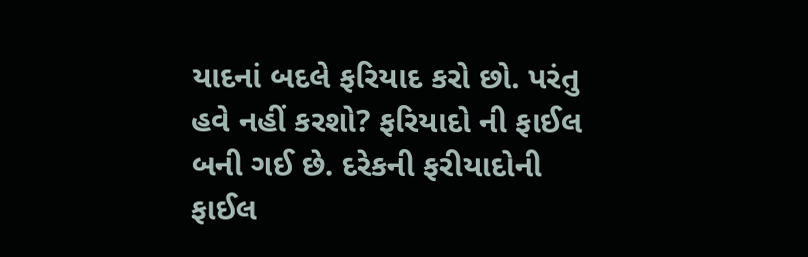યાદનાં બદલે ફરિયાદ કરો છો. પરંતુ હવે નહીં કરશો? ફરિયાદો ની ફાઈલ બની ગઈ છે. દરેકની ફરીયાદોની ફાઈલ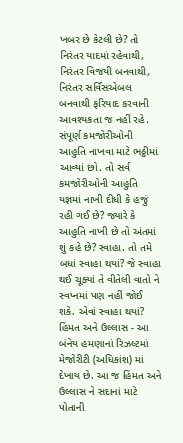ખબર છે કેટલી છે? તો નિરંતર યાદમાં રહેવાથી, નિરંતર વિજયી બનવાથી, નિરંતર સર્વિસએબલ બનવાથી ફરિયાદ કરવાની આવશ્યકતા જ નહીં રહે. સંપૂર્ણ કમજોરીઓની આહુતિ નાખવા માટે ભઠ્ઠીમાં આવ્યાં છો. તો સર્વ કમજોરીઓની આહુતિ યજ્ઞમાં નાખી દીધી કે હજું રહી ગઈ છે? જ્યારે કે આહુતિ નાખી છે તો અંતમાં શું કહે છે? સ્વાહા. તો તમે બધાં સ્વાહા થયાં? જે સ્વાહા થઈ ચૂક્યાં તે વીતેલી વાતો ને સ્વપ્નમાં પણ નહીં જોઈ શકે. એવાં સ્વાહા થયાં? હિંમત અને ઉલ્લાસ - આ બંનેય હમણાનાં રિઝલ્ટમાં મેજોરીટી (અધિકાંશ) માં દેખાય છે. આ જ હિંમત અને ઉલ્લાસ ને સદાનાં માટે પોતાની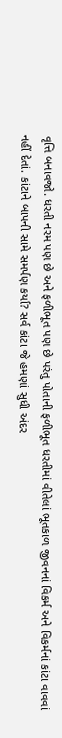વૃત્તિ બનાવજો. ધરતી નરમ પણ છે અને ફળીભૂત પણ છે પરંતુ પોતાની ફળીભૂત ધરતીમાં વીતેલાં ભૂતકાળ જીવનનાં વિકર્મ અને વિકર્મનાં કાંટા વાવવાં નહીં દેતાં. કાંટાને બાપની સામે સમર્પણ કર્યા? સર્વ કાંટા જે હમણાં સુધી અંદર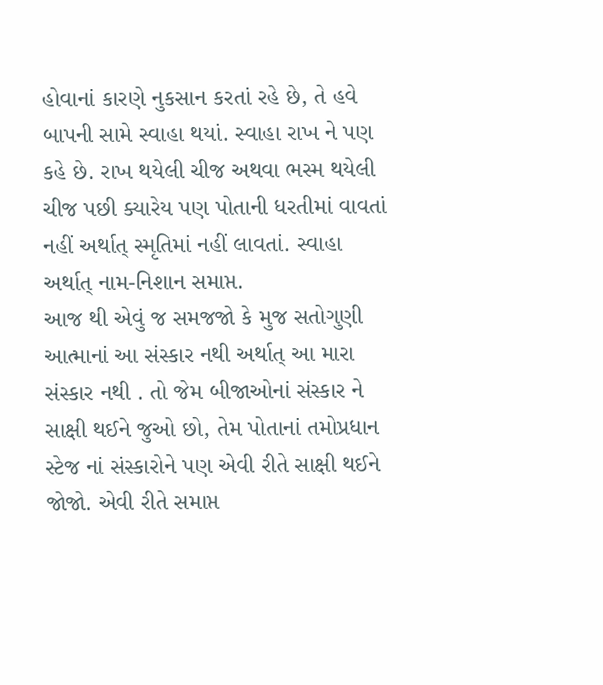હોવાનાં કારણે નુકસાન કરતાં રહે છે, તે હવે બાપની સામે સ્વાહા થયાં. સ્વાહા રાખ ને પણ કહે છે. રાખ થયેલી ચીજ અથવા ભસ્મ થયેલી ચીજ પછી ક્યારેય પણ પોતાની ધરતીમાં વાવતાં નહીં અર્થાત્ સ્મૃતિમાં નહીં લાવતાં. સ્વાહા અર્થાત્ નામ-નિશાન સમાપ્ત.
આજ થી એવું જ સમજજો કે મુજ સતોગુણી આત્માનાં આ સંસ્કાર નથી અર્થાત્ આ મારા સંસ્કાર નથી . તો જેમ બીજાઓનાં સંસ્કાર ને સાક્ષી થઈને જુઓ છો, તેમ પોતાનાં તમોપ્રધાન સ્ટેજ નાં સંસ્કારોને પણ એવી રીતે સાક્ષી થઈને જોજો. એવી રીતે સમાપ્ત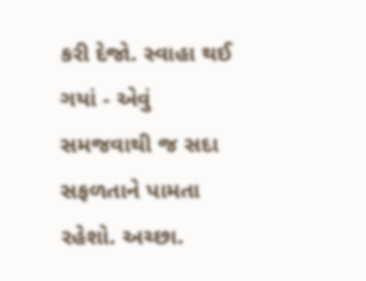કરી દેજો. સ્વાહા થઈ ગયાં - એવું સમજવાથી જ સદા સફળતાને પામતા રહેશો. અચ્છા.